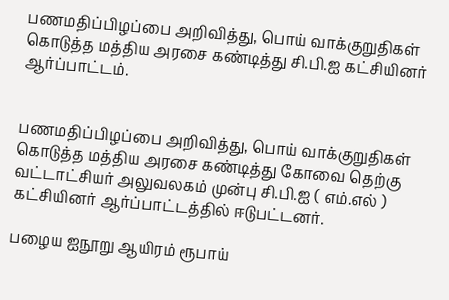பணமதிப்பிழப்பை அறிவித்து, பொய் வாக்குறுதிகள் கொடுத்த மத்திய அரசை கண்டித்து சி.பி.ஐ கட்சியினர் ஆர்ப்பாட்டம்.


பணமதிப்பிழப்பை அறிவித்து, பொய் வாக்குறுதிகள் கொடுத்த மத்திய அரசை கண்டித்து கோவை தெற்கு வட்டாட்சியர் அலுவலகம் முன்பு சி.பி.ஐ ( எம்.எல் ) கட்சியினர் ஆர்ப்பாட்டத்தில் ஈடுபட்டனர்.

பழைய ஐநூறு ஆயிரம் ரூபாய்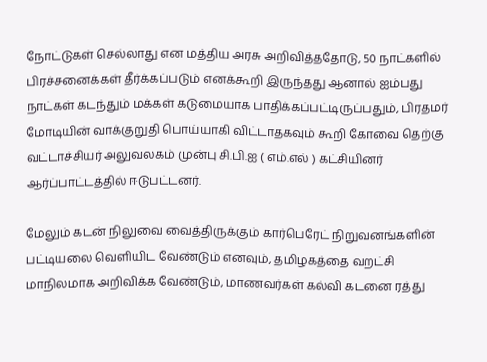நோட்டுகள் செல்லாது என மத்திய அரசு அறிவித்ததோடு, 50 நாட்களில் பிரச்சனைக்கள் தீர்க்கப்படும் எனக்கூறி இருந்தது ஆனால் ஐம்பது நாட்கள் கடந்தும் மக்கள் கடுமையாக பாதிக்கப்பட்டிருப்பதும், பிரதமர் மோடியின் வாக்குறுதி பொய்யாகி விட்டாதகவும் கூறி கோவை தெற்கு வட்டாச்சியர் அலுவலகம் முன்பு சி.பி.ஐ ( எம்.எல் ) கட்சியினர் ஆர்ப்பாட்டத்தில் ஈடுபட்டனர்.

மேலும் கடன் நிலுவை வைத்திருக்கும் கார்பெரேட் நிறுவனங்களின் பட்டியலை வெளியிட வேண்டும் எனவும், தமிழகத்தை வறட்சி மாநிலமாக அறிவிக்க வேண்டும், மாணவர்கள் கல்வி கடனை ரத்து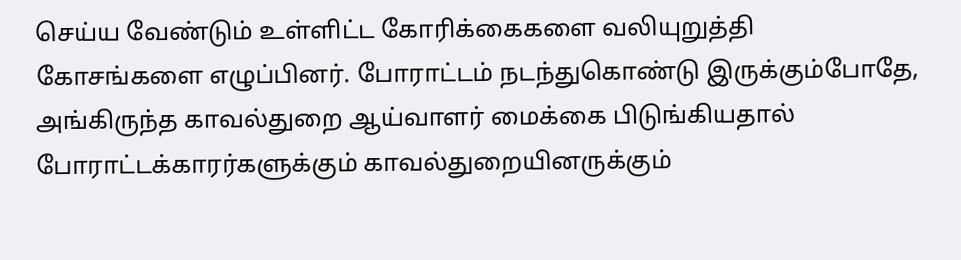செய்ய வேண்டும் உள்ளிட்ட கோரிக்கைகளை வலியுறுத்தி கோசங்களை எழுப்பினர். போராட்டம் நடந்துகொண்டு இருக்கும்போதே, அங்கிருந்த காவல்துறை ஆய்வாளர் மைக்கை பிடுங்கியதால் போராட்டக்காரர்களுக்கும் காவல்துறையினருக்கும்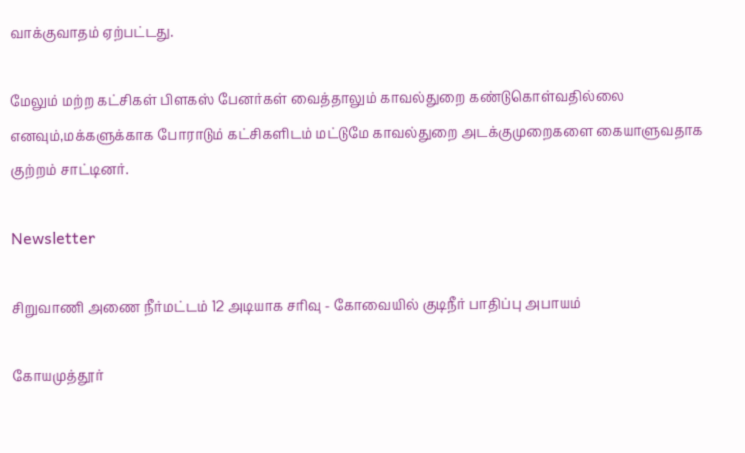வாக்குவாதம் ஏற்பட்டது.

மேலும் மற்ற கட்சிகள் பிளகஸ் பேனர்கள் வைத்தாலும் காவல்துறை கண்டுகொள்வதில்லை எனவும்,மக்களுக்காக போராடும் கட்சிகளிடம் மட்டுமே காவல்துறை அடக்குமுறைகளை கையாளுவதாக குற்றம் சாட்டினர்.

Newsletter

சிறுவாணி அணை நீர்மட்டம் 12 அடியாக சரிவு - கோவையில் குடிநீர் பாதிப்பு அபாயம்

கோயமுத்தூர்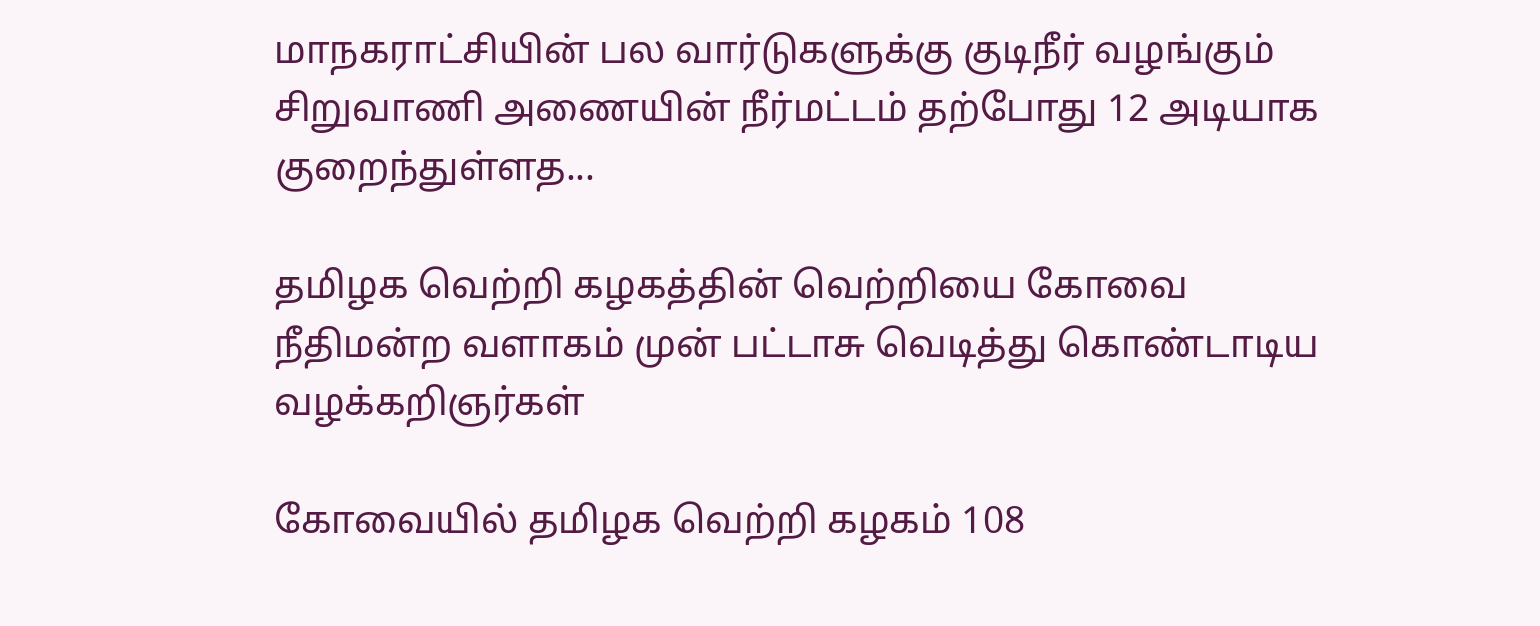மாநகராட்சியின் பல வார்டுகளுக்கு குடிநீர் வழங்கும் சிறுவாணி அணையின் நீர்மட்டம் தற்போது 12 அடியாக குறைந்துள்ளத...

தமிழக வெற்றி கழகத்தின் வெற்றியை கோவை நீதிமன்ற வளாகம் முன் பட்டாசு வெடித்து கொண்டாடிய வழக்கறிஞர்கள்

கோவையில் தமிழக வெற்றி கழகம் 108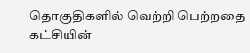தொகுதிகளில் வெற்றி பெற்றதை கட்சியின்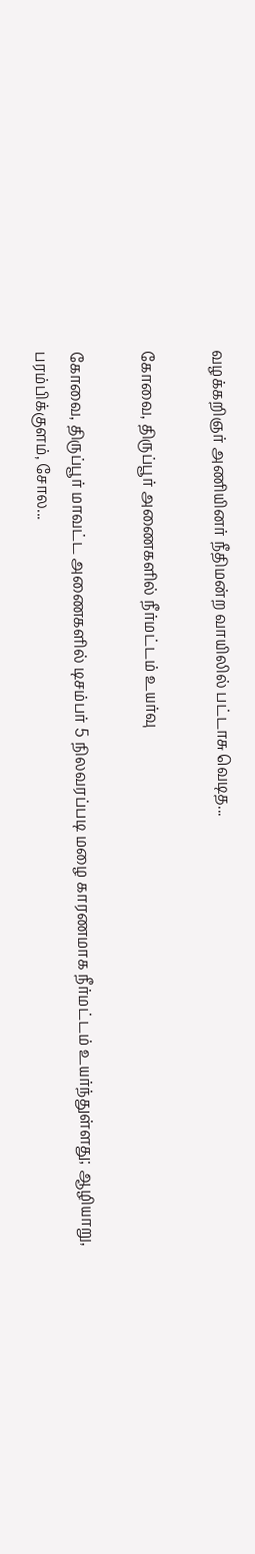வழக்கறிஞர் அணியினர் நீதிமன்ற வாயிலில் பட்டாசு வெடித...

கோவை, திருப்பூர் அணைகளில் நீர்மட்டம் உயர்வு

கோவை, திருப்பூர் மாவட்ட அணைகளில் டிசம்பர் 5 நிலவரப்படி மழை காரணமாக நீர்மட்டம் உயர்ந்துள்ளது; ஆழியாறு, பரம்பிக்குளம், சோல...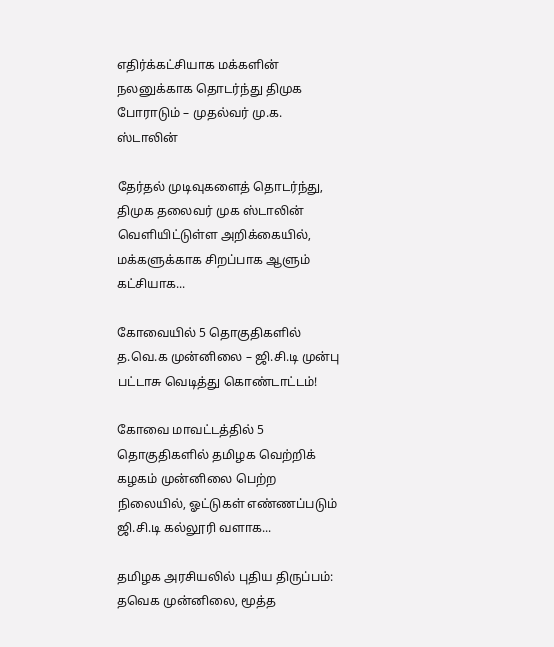எதிர்க்கட்சியாக மக்களின் நலனுக்காக தொடர்ந்து திமுக போராடும் – முதல்வர் மு.க. ஸ்டாலின்

தேர்தல் முடிவுகளைத் தொடர்ந்து, திமுக தலைவர் முக ஸ்டாலின்  வெளியிட்டுள்ள அறிக்கையில், மக்களுக்காக சிறப்பாக ஆளும் கட்சியாக...

கோவையில் 5 தொகுதிகளில் த.வெ.க முன்னிலை – ஜி.சி.டி முன்பு பட்டாசு வெடித்து கொண்டாட்டம்!

கோவை மாவட்டத்தில் 5 தொகுதிகளில் தமிழக வெற்றிக் கழகம் முன்னிலை பெற்ற நிலையில், ஓட்டுகள் எண்ணப்படும் ஜி.சி.டி கல்லூரி வளாக...

தமிழக அரசியலில் புதிய திருப்பம்: தவெக முன்னிலை, மூத்த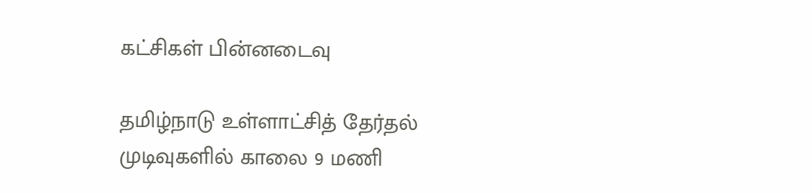கட்சிகள் பின்னடைவு

தமிழ்நாடு உள்ளாட்சித் தேர்தல் முடிவுகளில் காலை 9 மணி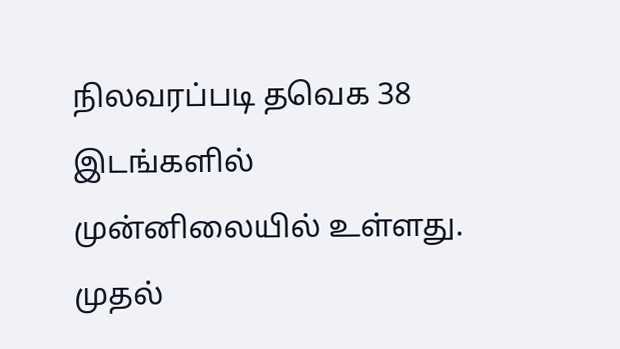நிலவரப்படி தவெக 38 இடங்களில் முன்னிலையில் உள்ளது. முதல்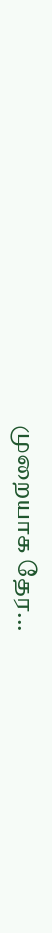முறையாக தேர...